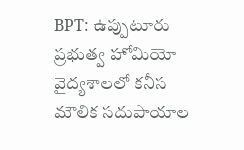BPT: ఉప్పుటూరు ప్రభుత్వ హోమియో వైద్యశాలలో కనీస మౌలిక సదుపాయాల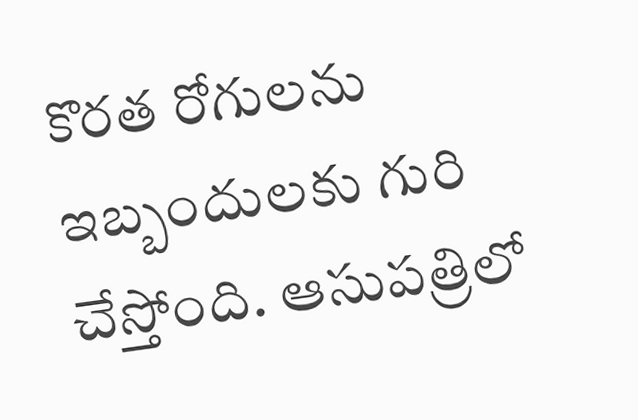కొరత రోగులను ఇబ్బందులకు గురి చేస్తోంది. ఆసుపత్రిలో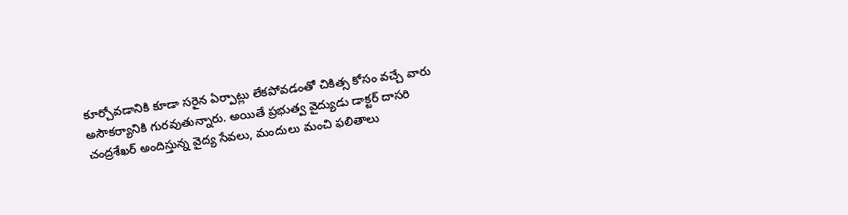కూర్చోవడానికి కూడా సరైన ఏర్పాట్లు లేకపోవడంతో చికిత్స కోసం వచ్చే వారు అసౌకర్యానికి గురవుతున్నారు. అయితే ప్రభుత్వ వైద్యుడు డాక్టర్ దాసరి చంద్రశేఖర్ అందిస్తున్న వైద్య సేవలు, మందులు మంచి ఫలితాలు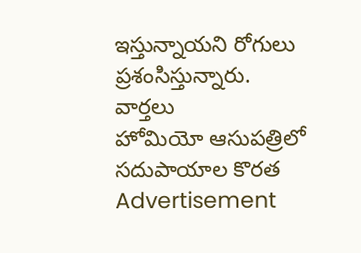ఇస్తున్నాయని రోగులు ప్రశంసిస్తున్నారు.
వార్తలు
హోమియో ఆసుపత్రిలో సదుపాయాల కొరత
Advertisement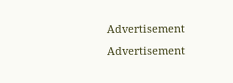Advertisement
Advertisement